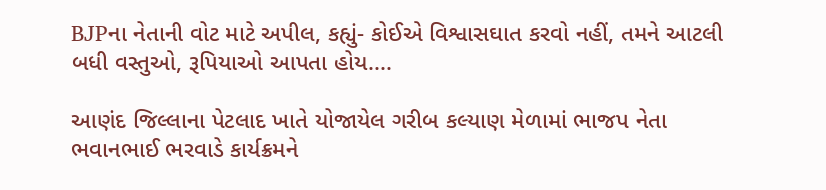BJPના નેતાની વોટ માટે અપીલ, કહ્યું- કોઈએ વિશ્વાસઘાત કરવો નહીં, તમને આટલી બધી વસ્તુઓ, રૂપિયાઓ આપતા હોય....

આણંદ જિલ્લાના પેટલાદ ખાતે યોજાયેલ ગરીબ કલ્યાણ મેળામાં ભાજપ નેતા ભવાનભાઈ ભરવાડે કાર્યક્રમને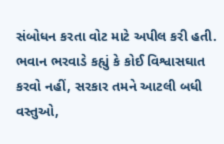સંબોધન કરતા વોટ માટે અપીલ કરી હતી. ભવાન ભરવાડે કહ્યું કે કોઈ વિશ્વાસઘાત કરવો નહીં, સરકાર તમને આટલી બધી વસ્તુઓ,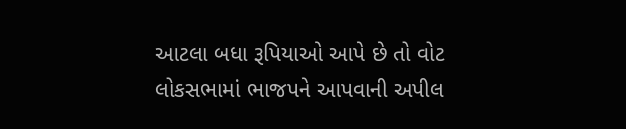આટલા બધા રૂપિયાઓ આપે છે તો વોટ લોકસભામાં ભાજપને આપવાની અપીલ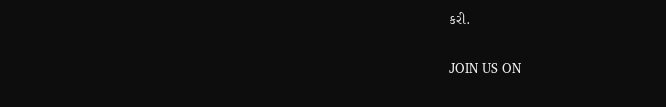કરી.

JOIN US ON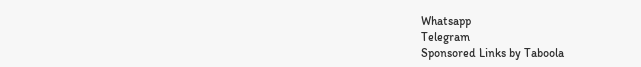Whatsapp
Telegram
Sponsored Links by Taboola